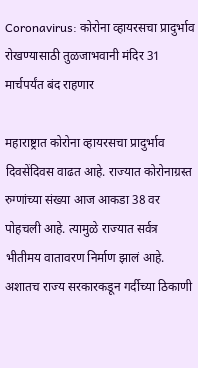Coronavirus: कोरोना व्हायरसचा प्रादुर्भाव रोखण्यासाठी तुळजाभवानी मंदिर 31 मार्चपर्यंत बंद राहणार

महाराष्ट्रात कोरोना व्हायरसचा प्रादुर्भाव दिवसेंदिवस वाढत आहे. राज्यात कोरोनाग्रस्त रुग्णांच्या संख्या आज आकडा 38 वर पोहचली आहे. त्यामुळे राज्यात सर्वत्र भीतीमय वातावरण निर्माण झालं आहे. अशातच राज्य सरकारकडून गर्दीच्या ठिकाणी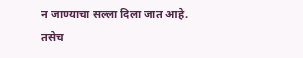न जाण्याचा सल्ला दिला जात आहे. तसेच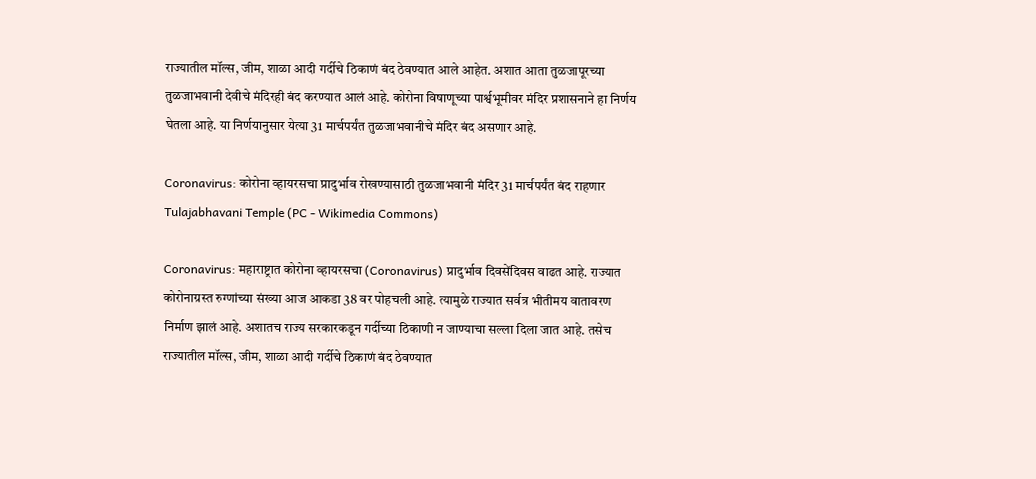राज्यातील मॉल्स, जीम, शाळा आदी गर्दीचे ठिकाणं बंद ठेवण्यात आले आहेत. अशात आता तुळजापूरच्या तुळजाभवानी देवीचे मंदिरही बंद करण्यात आलं आहे. कोरोना विषाणूच्या पार्श्वभूमीवर मंदिर प्रशासनाने हा निर्णय घेतला आहे. या निर्णयानुसार येत्या 31 मार्चपर्यंत तुळजाभवानीचे मंदिर बंद असणार आहे.

Coronavirus: कोरोना व्हायरसचा प्रादुर्भाव रोखण्यासाठी तुळजाभवानी मंदिर 31 मार्चपर्यंत बंद राहणार
Tulajabhavani Temple (PC - Wikimedia Commons)

Coronavirus: महाराष्ट्रात कोरोना व्हायरसचा (Coronavirus) प्रादुर्भाव दिवसेंदिवस वाढत आहे. राज्यात कोरोनाग्रस्त रुग्णांच्या संख्या आज आकडा 38 वर पोहचली आहे. त्यामुळे राज्यात सर्वत्र भीतीमय वातावरण निर्माण झालं आहे. अशातच राज्य सरकारकडून गर्दीच्या ठिकाणी न जाण्याचा सल्ला दिला जात आहे. तसेच राज्यातील मॉल्स, जीम, शाळा आदी गर्दीचे ठिकाणं बंद ठेवण्यात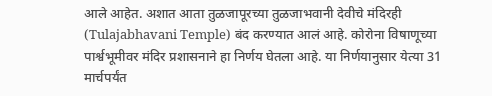आले आहेत. अशात आता तुळजापूरच्या तुळजाभवानी देवीचे मंदिरही (Tulajabhavani Temple) बंद करण्यात आलं आहे. कोरोना विषाणूच्या पार्श्वभूमीवर मंदिर प्रशासनाने हा निर्णय घेतला आहे. या निर्णयानुसार येत्या 31 मार्चपर्यंत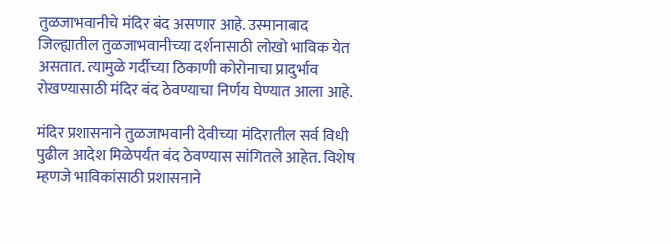तुळजाभवानीचे मंदिर बंद असणार आहे. उस्मानाबाद जिल्ह्यातील तुळजाभवानीच्या दर्शनासाठी लोखो भाविक येत असतात. त्यामुळे गर्दीच्या ठिकाणी कोरोनाचा प्रादुर्भाव रोखण्यासाठी मंदिर बंद ठेवण्याचा निर्णय घेण्यात आला आहे.

मंदिर प्रशासनाने तुळजाभवानी देवीच्या मंदिरातील सर्व विधी पुढील आदेश मिळेपर्यंत बंद ठेवण्यास सांगितले आहेत. विशेष म्हणजे भाविकांसाठी प्रशासनाने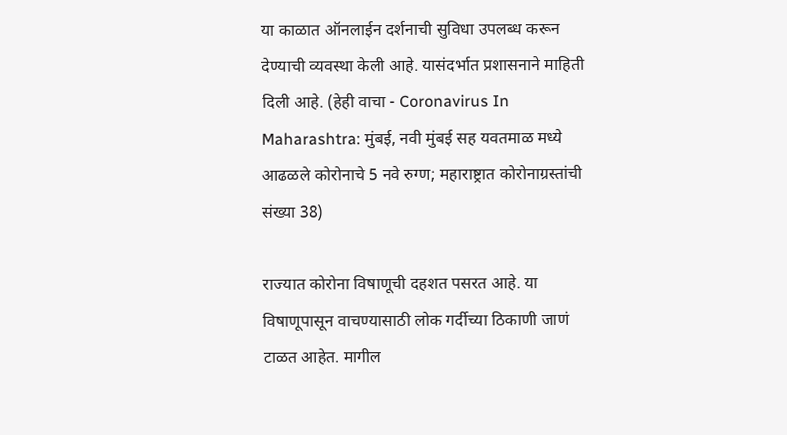या काळात ऑनलाईन दर्शनाची सुविधा उपलब्ध करून देण्याची व्यवस्था केली आहे. यासंदर्भात प्रशासनाने माहिती दिली आहे. (हेही वाचा - Coronavirus In Maharashtra: मुंबई, नवी मुंबई सह यवतमाळ मध्ये आढळले कोरोनाचे 5 नवे रुग्ण; महाराष्ट्रात कोरोनाग्रस्तांची संख्या 38)

राज्यात कोरोना विषाणूची दहशत पसरत आहे. या विषाणूपासून वाचण्यासाठी लोक गर्दीच्या ठिकाणी जाणं टाळत आहेत. मागील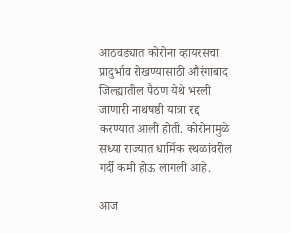आठवड्यात कोरोना व्हायरसचा प्रादुर्भाव रोखण्यासाठी औरंगाबाद जिल्ह्यातील पैठण येथे भरली जाणारी नाथषष्ठी यात्रा रद्द करण्यात आली होती. कोरोनामुळे सध्या राज्यात धार्मिक स्थळांवरील गर्दी कमी होऊ लागली आहे.

आज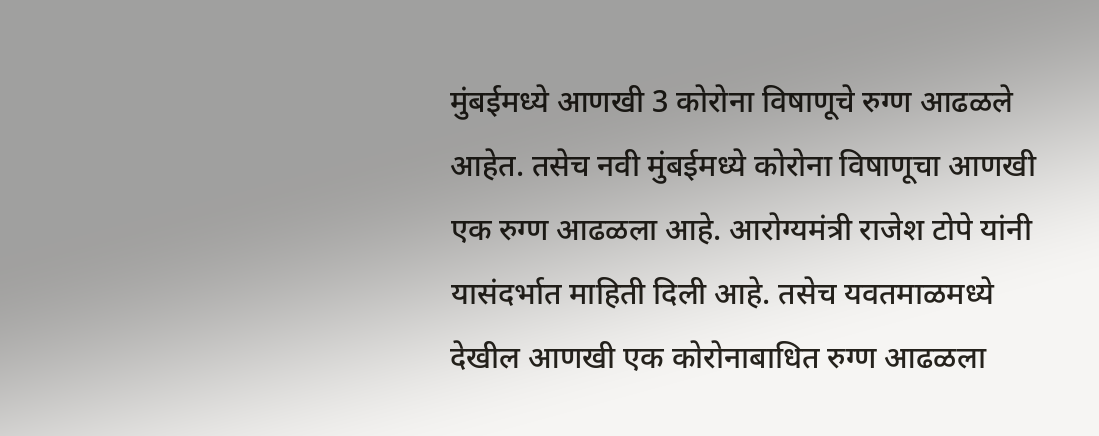मुंबईमध्ये आणखी 3 कोरोना विषाणूचे रुग्ण आढळले आहेत. तसेच नवी मुंबईमध्ये कोरोना विषाणूचा आणखी एक रुग्ण आढळला आहे. आरोग्यमंत्री राजेश टोपे यांनी यासंदर्भात माहिती दिली आहे. तसेच यवतमाळमध्ये देखील आणखी एक कोरोनाबाधित रुग्ण आढळला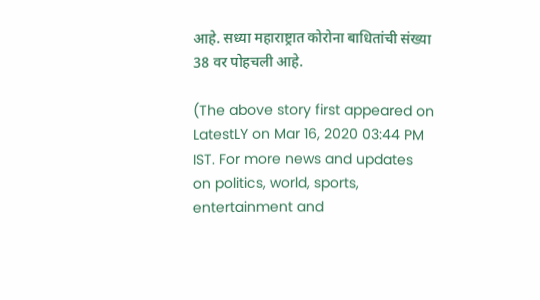आहे. सध्या महाराष्ट्रात कोरोना बाधितांची संख्या 38 वर पोहचली आहे.

(The above story first appeared on LatestLY on Mar 16, 2020 03:44 PM IST. For more news and updates on politics, world, sports, entertainment and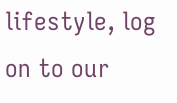lifestyle, log on to our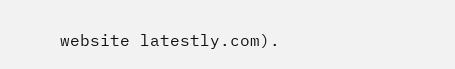website latestly.com).